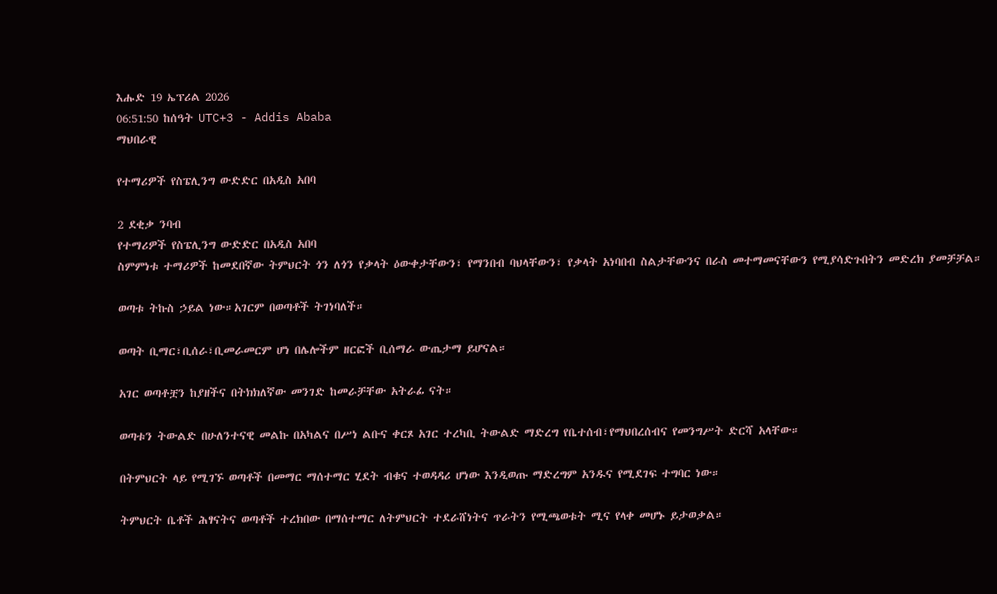እሑድ 19 ኤፕሪል 2026
06:51:50 ከሰዓት UTC+3 - Addis Ababa
ማህበራዊ

የተማሪዎች የስፔሊንግ ውድድር በአዲስ አበባ

2 ደቂቃ ንባብ
የተማሪዎች የስፔሊንግ ውድድር በአዲስ አበባ
ስምምነቱ ተማሪዎች ከመደበኛው ትምህርት ጎን ለጎን የቃላት ዕውቀታቸውን፣ የማንበብ ባህላቸውን፣ የቃላት አነባበብ ስልታቸውንና በራስ መተማመናቸውን የሚያሳድጉበትን መድረክ ያመቻቻል።

ወጣቱ ትኩስ ኃይል ነው።አገርም በወጣቶች ትገነባለች።

ወጣት ቢማር፣ቢሰራ፣ቢመራመርም ሆነ በሌሎችም ዘርፎች ቢሰማራ ውጤታማ ይሆናል።

አገር ወጣቶቿን ከያዘችና በትክክለኛው መንገድ ከመራቻቸው አትራፊ ናት።

ወጣቱን ትውልድ በሁለንተናዊ መልኩ በአካልና በሥነ ልቡና ቀርጾ አገር ተረካቢ ትውልድ ማድረግ የቤተሰብ፣የማህበረሰብና የመንግሥት ድርሻ አላቸው።

በትምህርት ላይ የሚገኙ ወጣቶች በመማር ማሰተማር ሂደት ብቁና ተወዳዳሪ ሆነው እንዲወጡ ማድረግም አንዱና የሚደገፍ ተግባር ነው።

ትምህርት ቤቶች ሕፃናትና ወጣቶች ተረክበው በማሰተማር ለትምህርት ተደራሸነትና ጥራትን የሚጫወቱት ሚና የላቀ መሆኑ ይታወቃል።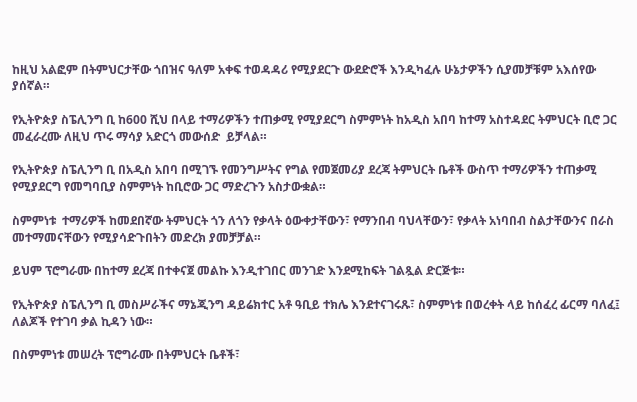ከዚህ አልፎም በትምህርታቸው ጎበዝና ዓለም አቀፍ ተወዳዳሪ የሚያደርጉ ውደድሮች እንዲካፈሉ ሁኔታዎችን ሲያመቻቹም አእሰየው ያሰኛል።

የኢትዮጵያ ስፔሊንግ ቢ ከ600 ሺህ በላይ ተማሪዎችን ተጠቃሚ የሚያደርግ ስምምነት ከአዲስ አበባ ከተማ አስተዳደር ትምህርት ቢሮ ጋር መፈራረሙ ለዚህ ጥሩ ማሳያ አድርጎ መውሰድ  ይቻላል።

የኢትዮጵያ ስፔሊንግ ቢ በአዲስ አበባ በሚገኙ የመንግሥትና የግል የመጀመሪያ ደረጃ ትምህርት ቤቶች ውስጥ ተማሪዎችን ተጠቃሚ የሚያደርግ የመግባቢያ ስምምነት ከቢሮው ጋር ማድረጉን አስታውቋል።

ስምምነቱ  ተማሪዎች ከመደበኛው ትምህርት ጎን ለጎን የቃላት ዕውቀታቸውን፣ የማንበብ ባህላቸውን፣ የቃላት አነባበብ ስልታቸውንና በራስ መተማመናቸውን የሚያሳድጉበትን መድረክ ያመቻቻል።

ይህም ፕሮግራሙ በከተማ ደረጃ በተቀናጀ መልኩ እንዲተገበር መንገድ እንደሚከፍት ገልጿል ድርጅቱ።

የኢትዮጵያ ስፔሊንግ ቢ መስሥራችና ማኔጂንግ ዳይሬክተር አቶ ዓቢይ ተክሌ እንደተናገሩጹ፣ ስምምነቱ በወረቀት ላይ ከሰፈረ ፊርማ ባለፈ፤ ለልጆች የተገባ ቃል ኪዳን ነው።

በስምምነቱ መሠረት ፕሮግራሙ በትምህርት ቤቶች፣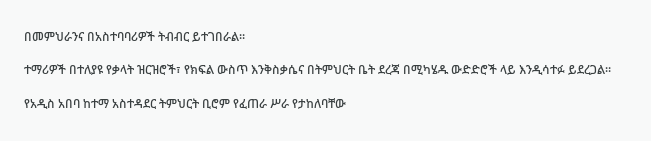በመምህራንና በአስተባባሪዎች ትብብር ይተገበራል።

ተማሪዎች በተለያዩ የቃላት ዝርዝሮች፣ የክፍል ውስጥ እንቅስቃሴና በትምህርት ቤት ደረጃ በሚካሄዱ ውድድሮች ላይ እንዲሳተፉ ይደረጋል።

የአዲስ አበባ ከተማ አስተዳደር ትምህርት ቢሮም የፈጠራ ሥራ የታከለባቸው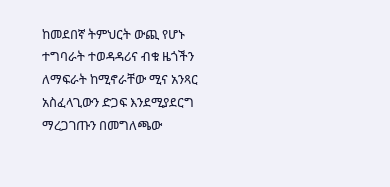ከመደበኛ ትምህርት ውጪ የሆኑ ተግባራት ተወዳዳሪና ብቁ ዜጎችን ለማፍራት ከሚኖራቸው ሚና አንጻር አስፈላጊውን ድጋፍ እንደሚያደርግ ማረጋገጡን በመግለጫው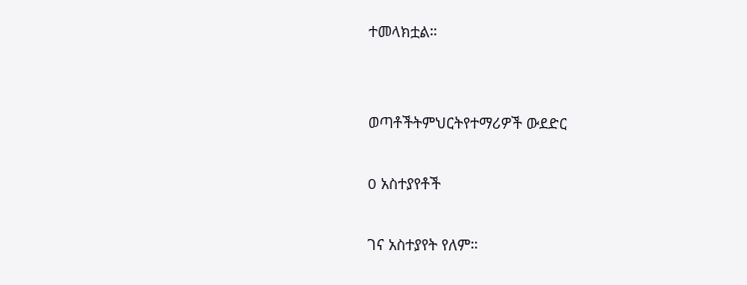ተመላክቷል።


ወጣቶችትምህርትየተማሪዎች ውደድር

0 አስተያየቶች

ገና አስተያየት የለም።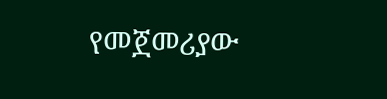የመጀመሪያው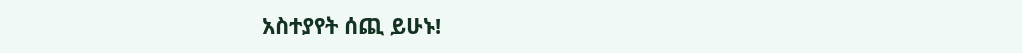አስተያየት ሰጪ ይሁኑ!